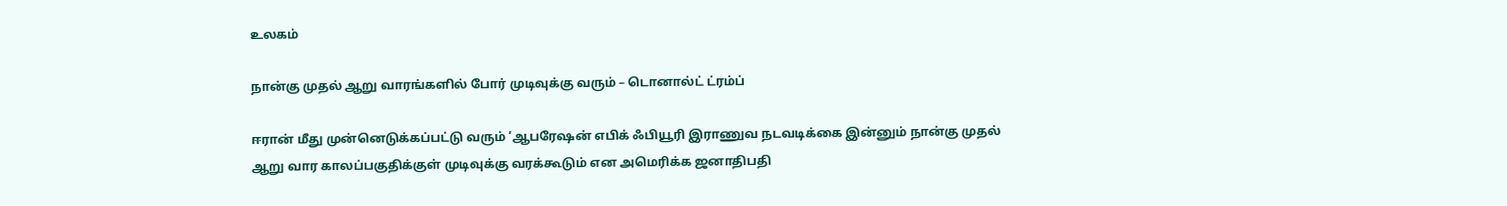உலகம்

நான்கு முதல் ஆறு வாரங்களில் போர் முடிவுக்கு வரும் – டொனால்ட் ட்ரம்ப்

ஈரான் மீது முன்னெடுக்கப்பட்டு வரும் ‘ஆபரேஷன் எபிக் ஃபியூரி இராணுவ நடவடிக்கை இன்னும் நான்கு முதல் ஆறு வார காலப்பகுதிக்குள் முடிவுக்கு வரக்கூடும் என அமெரிக்க ஜனாதிபதி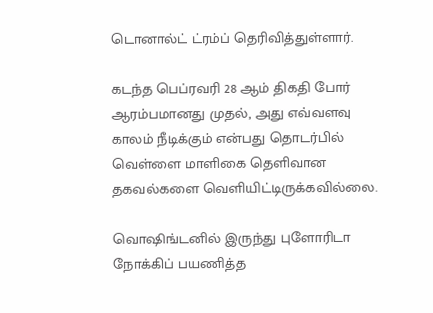டொனால்ட் ட்ரம்ப் தெரிவித்துள்ளார்.

கடந்த பெப்ரவரி 28 ஆம் திகதி போர் ஆரம்பமானது முதல், அது எவ்வளவு காலம் நீடிக்கும் என்பது தொடர்பில் வெள்ளை மாளிகை தெளிவான தகவல்களை வெளியிட்டிருக்கவில்லை.

வொஷிங்டனில் இருந்து புளோரிடா நோக்கிப் பயணித்த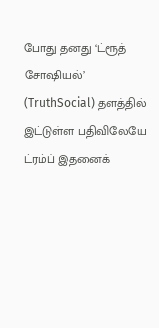போது தனது ‘ட்ரூத் சோஷியல்’ (TruthSocial) தளத்தில் இட்டுள்ள பதிவிலேயே ட்ரம்ப் இதனைக்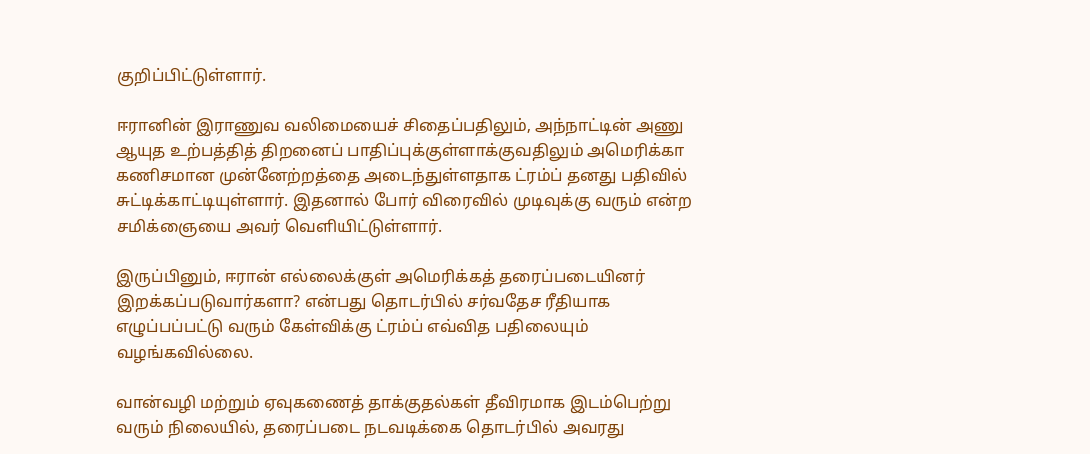குறிப்பிட்டுள்ளார்.

ஈரானின் இராணுவ வலிமையைச் சிதைப்பதிலும், அந்நாட்டின் அணு ஆயுத உற்பத்தித் திறனைப் பாதிப்புக்குள்ளாக்குவதிலும் அமெரிக்கா கணிசமான முன்னேற்றத்தை அடைந்துள்ளதாக ட்ரம்ப் தனது பதிவில் சுட்டிக்காட்டியுள்ளார். இதனால் போர் விரைவில் முடிவுக்கு வரும் என்ற சமிக்ஞையை அவர் வெளியிட்டுள்ளார்.

இருப்பினும், ஈரான் எல்லைக்குள் அமெரிக்கத் தரைப்படையினர் இறக்கப்படுவார்களா? என்பது தொடர்பில் சர்வதேச ரீதியாக எழுப்பப்பட்டு வரும் கேள்விக்கு ட்ரம்ப் எவ்வித பதிலையும் வழங்கவில்லை.

வான்வழி மற்றும் ஏவுகணைத் தாக்குதல்கள் தீவிரமாக இடம்பெற்று வரும் நிலையில், தரைப்படை நடவடிக்கை தொடர்பில் அவரது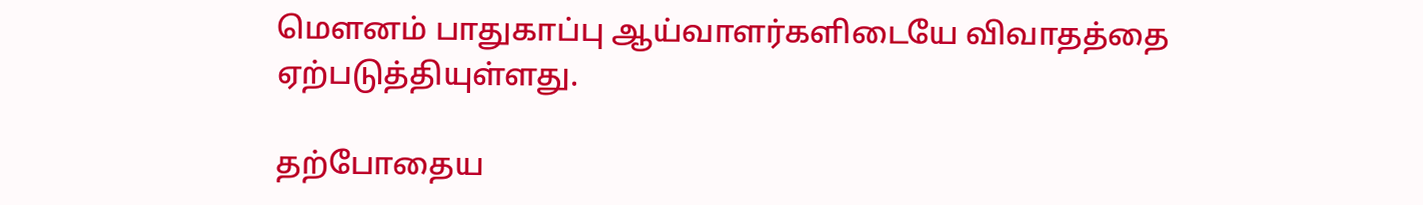மௌனம் பாதுகாப்பு ஆய்வாளர்களிடையே விவாதத்தை ஏற்படுத்தியுள்ளது.

தற்போதைய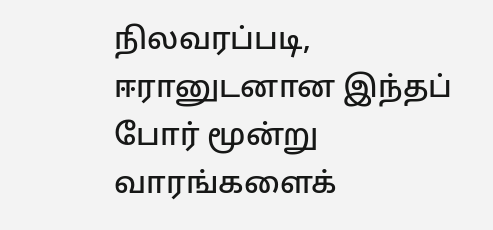நிலவரப்படி, ஈரானுடனான இந்தப் போர் மூன்று வாரங்களைக்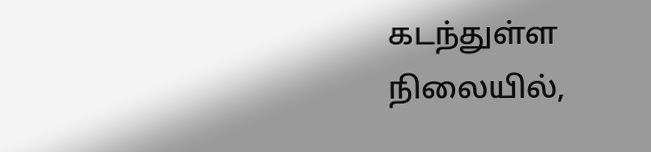கடந்துள்ள நிலையில்,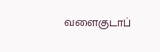வளைகுடாப்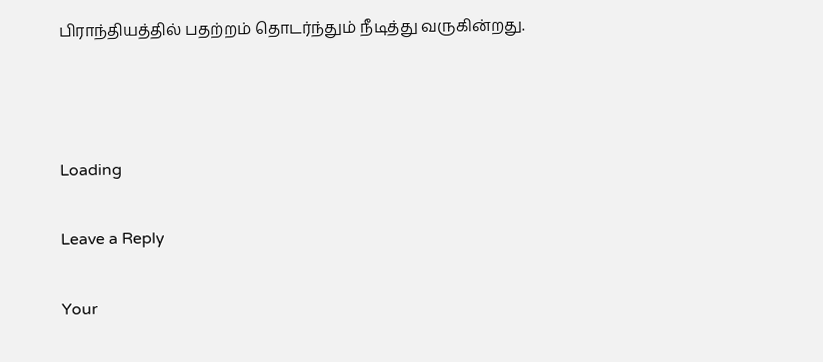பிராந்தியத்தில் பதற்றம் தொடர்ந்தும் நீடித்து வருகின்றது.



Loading

Leave a Reply

Your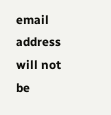email address will not be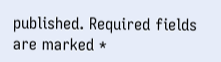published. Required fields are marked *